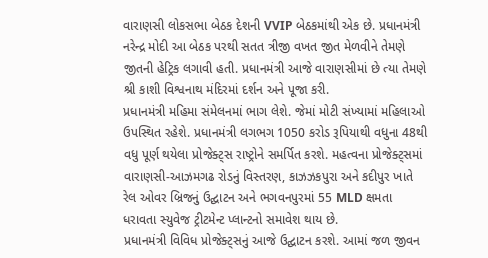વારાણસી લોકસભા બેઠક દેશની VVIP બેઠકમાંથી એક છે. પ્રધાનમંત્રી નરેન્દ્ર મોદી આ બેઠક પરથી સતત ત્રીજી વખત જીત મેળવીને તેમણે જીતની હેટ્રિક લગાવી હતી. પ્રધાનમંત્રી આજે વારાણસીમાં છે ત્યા તેમણે શ્રી કાશી વિશ્વનાથ મંદિરમાં દર્શન અને પૂજા કરી.
પ્રધાનમંત્રી મહિમા સંમેલનમાં ભાગ લેશે. જેમાં મોટી સંખ્યામાં મહિલાઓ ઉપસ્થિત રહેશે. પ્રધાનમંત્રી લગભગ 1050 કરોડ રૂપિયાથી વધુના 48થી વધુ પૂર્ણ થયેલા પ્રોજેક્ટ્સ રાષ્ટ્રોને સમર્પિત કરશે. મહત્વના પ્રોજેક્ટ્સમાં વારાણસી-આઝમગઢ રોડનું વિસ્તરણ, કાઝઝકપુરા અને કદીપુર ખાતે રેલ ઓવર બ્રિજનું ઉદ્ઘાટન અને ભગવનપુરમાં 55 MLD ક્ષમતા ધરાવતા સ્યુવેજ ટ્રીટમેન્ટ પ્લાન્ટનો સમાવેશ થાય છે.
પ્રધાનમંત્રી વિવિધ પ્રોજેક્ટ્સનું આજે ઉદ્ઘાટન કરશે. આમાં જળ જીવન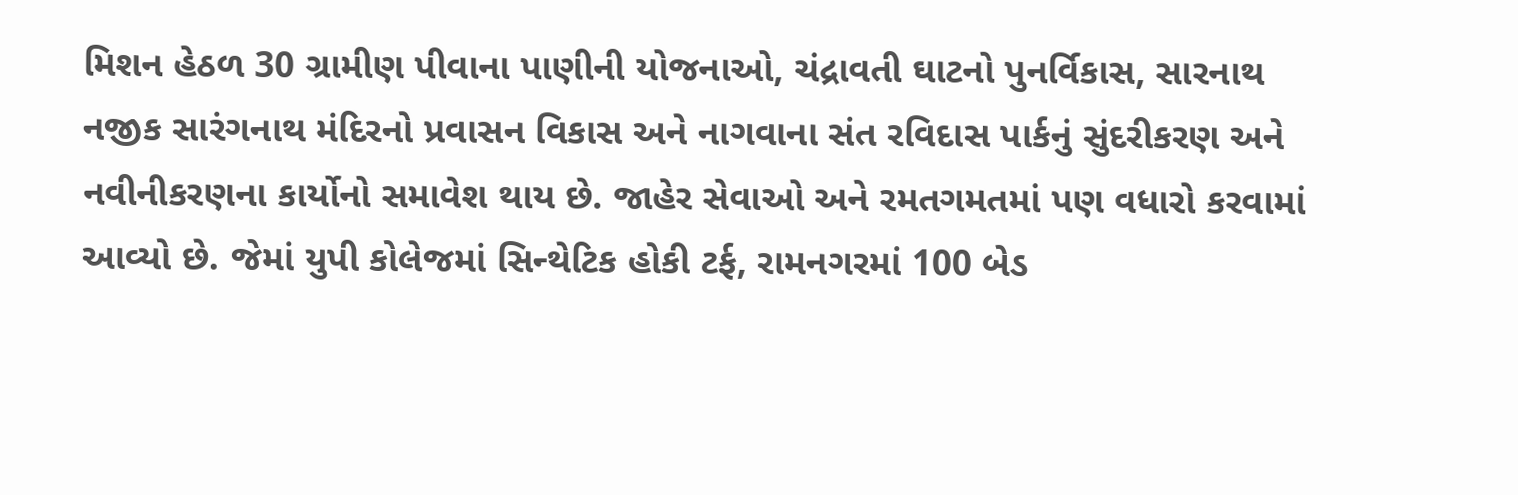મિશન હેઠળ 30 ગ્રામીણ પીવાના પાણીની યોજનાઓ, ચંદ્રાવતી ઘાટનો પુનર્વિકાસ, સારનાથ નજીક સારંગનાથ મંદિરનો પ્રવાસન વિકાસ અને નાગવાના સંત રવિદાસ પાર્કનું સુંદરીકરણ અને નવીનીકરણના કાર્યોનો સમાવેશ થાય છે. જાહેર સેવાઓ અને રમતગમતમાં પણ વધારો કરવામાં આવ્યો છે. જેમાં યુપી કોલેજમાં સિન્થેટિક હોકી ટર્ફ, રામનગરમાં 100 બેડ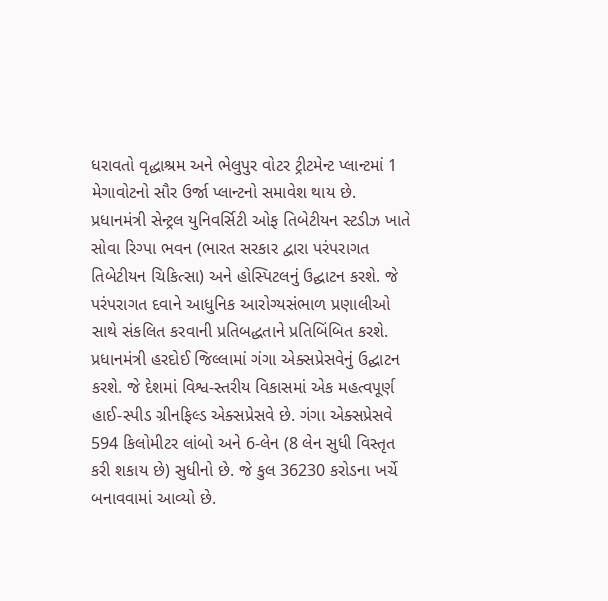ધરાવતો વૃદ્ધાશ્રમ અને ભેલુપુર વોટર ટ્રીટમેન્ટ પ્લાન્ટમાં 1 મેગાવોટનો સૌર ઉર્જા પ્લાન્ટનો સમાવેશ થાય છે.
પ્રધાનમંત્રી સેન્ટ્રલ યુનિવર્સિટી ઓફ તિબેટીયન સ્ટડીઝ ખાતે સોવા રિગ્પા ભવન (ભારત સરકાર દ્વારા પરંપરાગત તિબેટીયન ચિકિત્સા) અને હોસ્પિટલનું ઉદ્ઘાટન કરશે. જે પરંપરાગત દવાને આધુનિક આરોગ્યસંભાળ પ્રણાલીઓ સાથે સંકલિત કરવાની પ્રતિબદ્ધતાને પ્રતિબિંબિત કરશે.
પ્રધાનમંત્રી હરદોઈ જિલ્લામાં ગંગા એક્સપ્રેસવેનું ઉદ્ઘાટન કરશે. જે દેશમાં વિશ્વ-સ્તરીય વિકાસમાં એક મહત્વપૂર્ણ હાઈ-સ્પીડ ગ્રીનફિલ્ડ એક્સપ્રેસવે છે. ગંગા એક્સપ્રેસવે 594 કિલોમીટર લાંબો અને 6-લેન (8 લેન સુધી વિસ્તૃત કરી શકાય છે) સુધીનો છે. જે કુલ 36230 કરોડના ખર્ચે બનાવવામાં આવ્યો છે.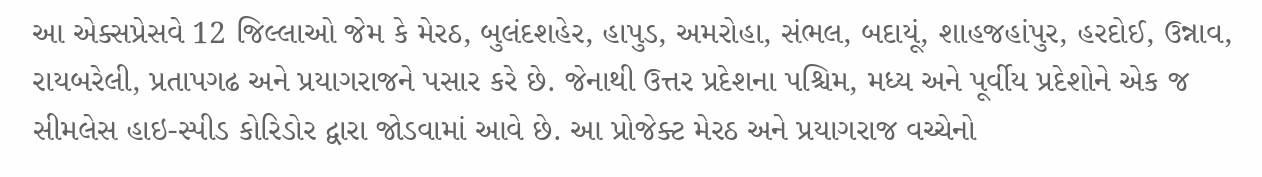આ એક્સપ્રેસવે 12 જિલ્લાઓ જેમ કે મેરઠ, બુલંદશહેર, હાપુડ, અમરોહા, સંભલ, બદાયૂં, શાહજહાંપુર, હરદોઈ, ઉન્નાવ, રાયબરેલી, પ્રતાપગઢ અને પ્રયાગરાજને પસાર કરે છે. જેનાથી ઉત્તર પ્રદેશના પશ્ચિમ, મધ્ય અને પૂર્વીય પ્રદેશોને એક જ સીમલેસ હાઇ-સ્પીડ કોરિડોર દ્વારા જોડવામાં આવે છે. આ પ્રોજેક્ટ મેરઠ અને પ્રયાગરાજ વચ્ચેનો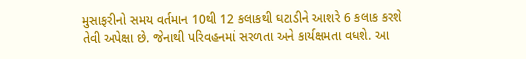મુસાફરીનો સમય વર્તમાન 10થી 12 કલાકથી ઘટાડીને આશરે 6 કલાક કરશે તેવી અપેક્ષા છે. જેનાથી પરિવહનમાં સરળતા અને કાર્યક્ષમતા વધશે. આ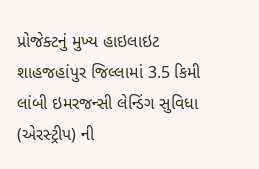પ્રોજેક્ટનું મુખ્ય હાઇલાઇટ શાહજહાંપુર જિલ્લામાં 3.5 કિમી લાંબી ઇમરજન્સી લેન્ડિંગ સુવિધા (એરસ્ટ્રીપ) ની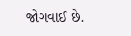જોગવાઈ છે.